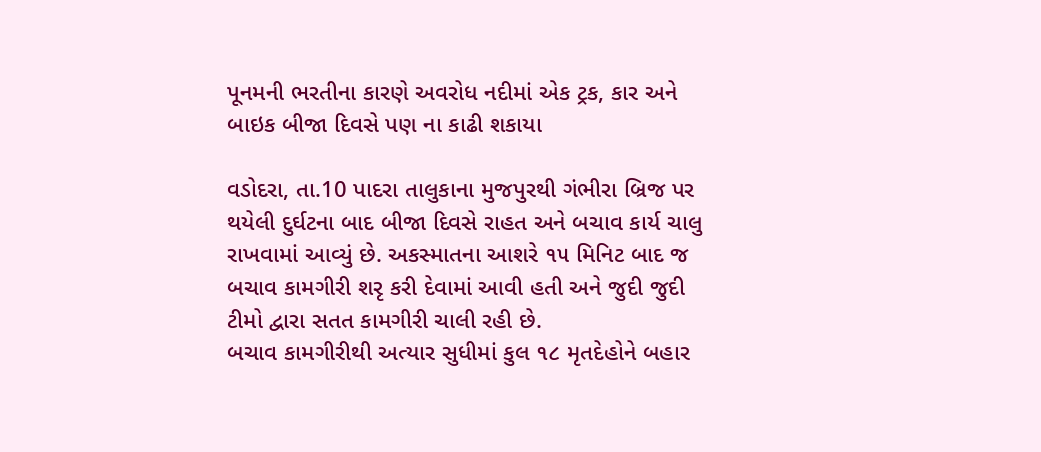પૂનમની ભરતીના કારણે અવરોધ નદીમાં એક ટ્રક, કાર અને બાઇક બીજા દિવસે પણ ના કાઢી શકાયા

વડોદરા, તા.10 પાદરા તાલુકાના મુજપુરથી ગંભીરા બ્રિજ પર થયેલી દુર્ઘટના બાદ બીજા દિવસે રાહત અને બચાવ કાર્ય ચાલુ રાખવામાં આવ્યું છે. અકસ્માતના આશરે ૧૫ મિનિટ બાદ જ બચાવ કામગીરી શરૃ કરી દેવામાં આવી હતી અને જુદી જુદી ટીમો દ્વારા સતત કામગીરી ચાલી રહી છે.
બચાવ કામગીરીથી અત્યાર સુધીમાં કુલ ૧૮ મૃતદેહોને બહાર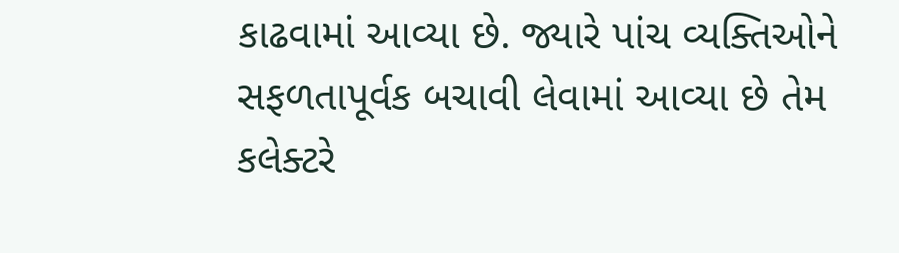કાઢવામાં આવ્યા છે. જ્યારે પાંચ વ્યક્તિઓને સફળતાપૂર્વક બચાવી લેવામાં આવ્યા છે તેમ કલેક્ટરે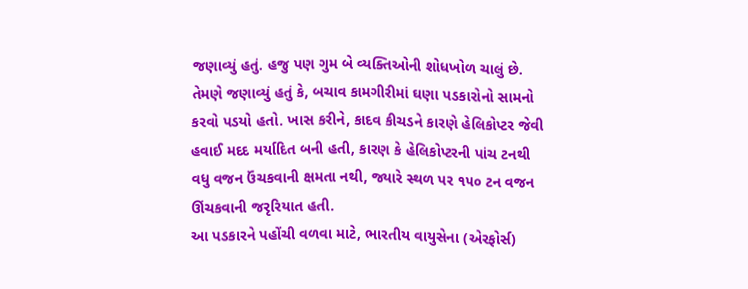જણાવ્યું હતું. હજુ પણ ગુમ બે વ્યક્તિઓની શોધખોળ ચાલું છે. તેમણે જણાવ્યું હતું કે, બચાવ કામગીરીમાં ઘણા પડકારોનો સામનો કરવો પડયો હતો. ખાસ કરીને, કાદવ કીચડને કારણે હેલિકોપ્ટર જેવી હવાઈ મદદ મર્યાદિત બની હતી, કારણ કે હેલિકોપ્ટરની પાંચ ટનથી વધુ વજન ઉંચકવાની ક્ષમતા નથી, જ્યારે સ્થળ પર ૧૫૦ ટન વજન ઊંચકવાની જરૃરિયાત હતી.
આ પડકારને પહોંચી વળવા માટે, ભારતીય વાયુસેના (એરફોર્સ)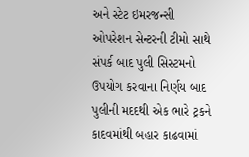અને સ્ટેટ ઇમરજન્સી ઓપરેશન સેન્ટરની ટીમો સાથે સંપર્ક બાદ પુલી સિસ્ટમનો ઉપયોગ કરવાના નિર્ણય બાદ પુલીની મદદથી એક ભારે ટ્રકને કાદવમાંથી બહાર કાઢવામાં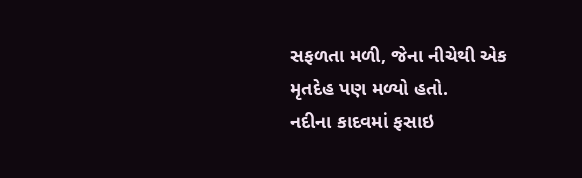સફળતા મળી, જેના નીચેથી એક મૃતદેહ પણ મળ્યો હતો.
નદીના કાદવમાં ફસાઇ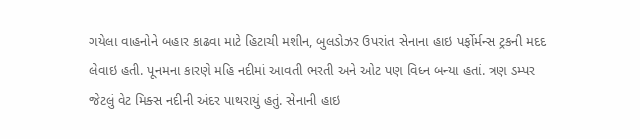ગયેલા વાહનોને બહાર કાઢવા માટે હિટાચી મશીન, બુલડોઝર ઉપરાંત સેનાના હાઇ પર્ફોર્મન્સ ટ્રકની મદદ લેવાઇ હતી. પૂનમના કારણે મહિ નદીમાં આવતી ભરતી અને ઓટ પણ વિધ્ન બન્યા હતાં. ત્રણ ડમ્પર જેટલું વેટ મિક્સ નદીની અંદર પાથરાયું હતું. સેનાની હાઇ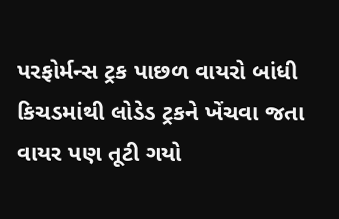પરફોર્મન્સ ટ્રક પાછળ વાયરો બાંધી કિચડમાંથી લોડેડ ટ્રકને ખેંચવા જતા વાયર પણ તૂટી ગયો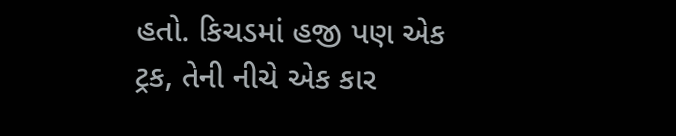હતો. કિચડમાં હજી પણ એક ટ્રક, તેની નીચે એક કાર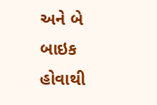અને બે બાઇક હોવાથી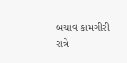બચાવ કામગીરી રાત્રે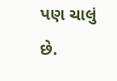પણ ચાલું છે.